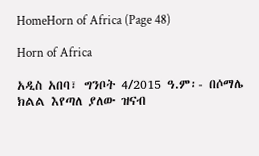HomeHorn of Africa (Page 48)

Horn of Africa

አዲስ አበባ፣ ግንቦት 4/2015 ዓ.ም፡- በሶማሌ ክልል እየጣለ ያለው ዝናብ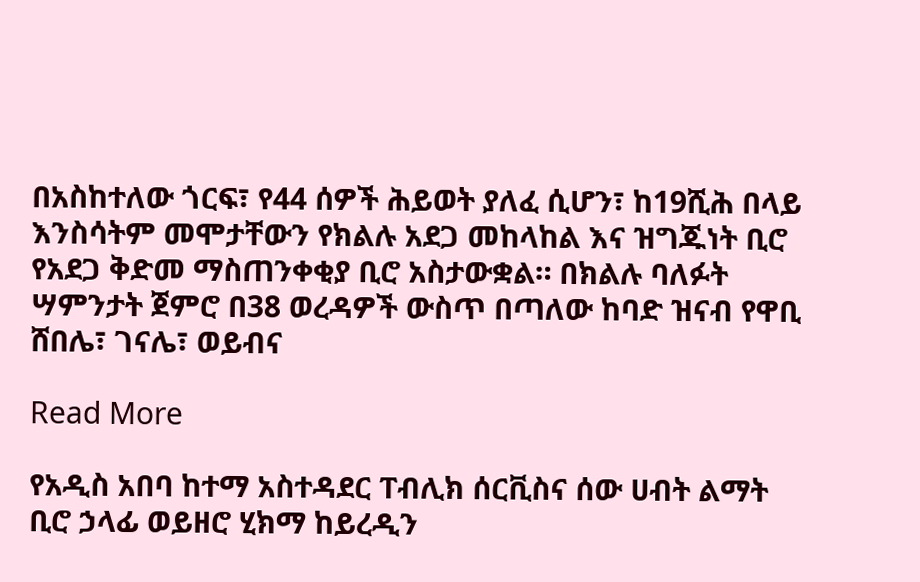በአስከተለው ጎርፍ፣ የ44 ሰዎች ሕይወት ያለፈ ሲሆን፣ ከ19ሺሕ በላይ እንስሳትም መሞታቸውን የክልሉ አደጋ መከላከል እና ዝግጁነት ቢሮ የአደጋ ቅድመ ማስጠንቀቂያ ቢሮ አስታውቋል። በክልሉ ባለፉት ሣምንታት ጀምሮ በ38 ወረዳዎች ውስጥ በጣለው ከባድ ዝናብ የዋቢ ሸበሌ፣ ገናሌ፣ ወይብና

Read More

የአዲስ አበባ ከተማ አስተዳደር ፐብሊክ ሰርቪስና ሰው ሀብት ልማት ቢሮ ኃላፊ ወይዘሮ ሂክማ ከይረዲን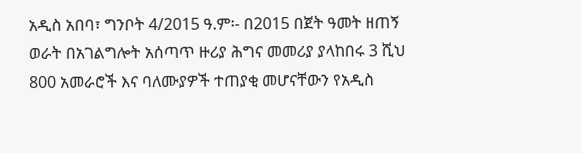አዲስ አበባ፣ ግንቦት 4/2015 ዓ.ም፡- በ2015 በጀት ዓመት ዘጠኝ ወራት በአገልግሎት አሰጣጥ ዙሪያ ሕግና መመሪያ ያላከበሩ 3 ሺህ 800 አመራሮች እና ባለሙያዎች ተጠያቂ መሆናቸውን የአዲስ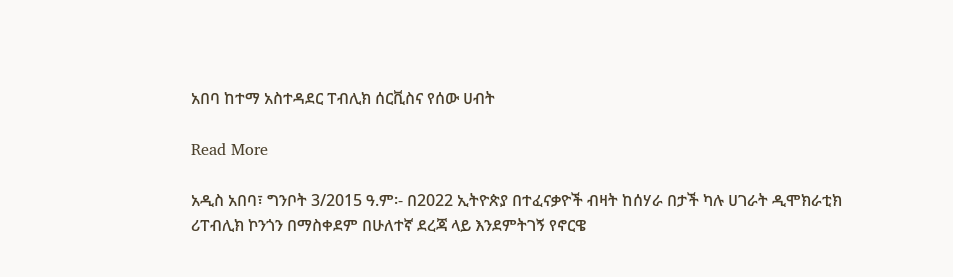አበባ ከተማ አስተዳደር ፐብሊክ ሰርቪስና የሰው ሀብት

Read More

አዲስ አበባ፣ ግንቦት 3/2015 ዓ.ም፡- በ2022 ኢትዮጵያ በተፈናቃዮች ብዛት ከሰሃራ በታች ካሉ ሀገራት ዲሞክራቲክ ሪፐብሊክ ኮንጎን በማስቀደም በሁለተኛ ደረጃ ላይ እንደምትገኝ የኖርዌ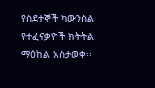የስደተኞች ካውንስል የተፈናቃዮች ክትትል ማዕከል አስታወቀ፡፡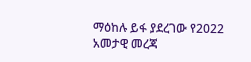ማዕከሉ ይፋ ያደረገው የ2022 አመታዊ መረጃ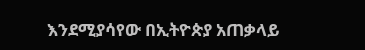እንደሚያሳየው በኢትዮጵያ አጠቃላይ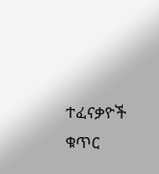ተፈናቃዮች ቁጥር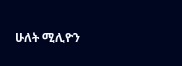ሁለት ሚሊዮን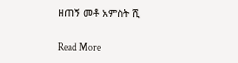ዘጠኝ መቶ አምስት ሺ

Read More